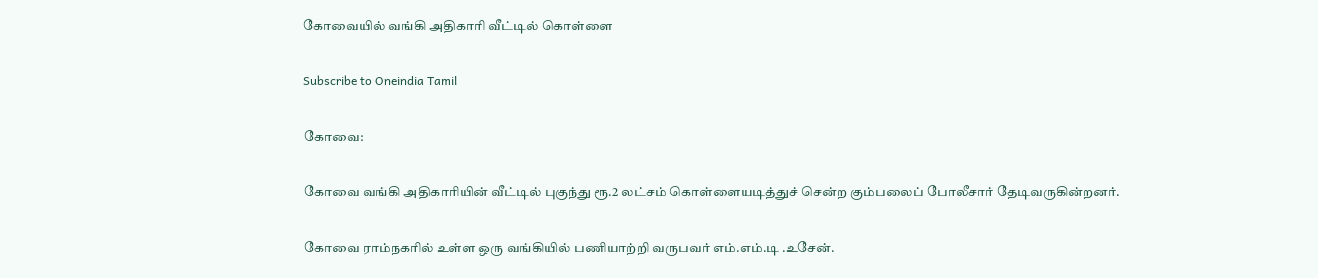கோவையில் வங்கி அதிகாரி வீட்டில் கொள்ளை

Subscribe to Oneindia Tamil

கோவை:

கோவை வங்கி அதிகாரியின் வீட்டில் புகுந்து ரூ.2 லட்சம் கொள்ளையடித்துச் சென்ற கும்பலைப் போலீசார் தேடிவருகின்றனர்.

கோவை ராம்நகரில் உள்ள ஒரு வங்கியில் பணியாற்றி வருபவர் எம்.எம்.டி .உசேன்.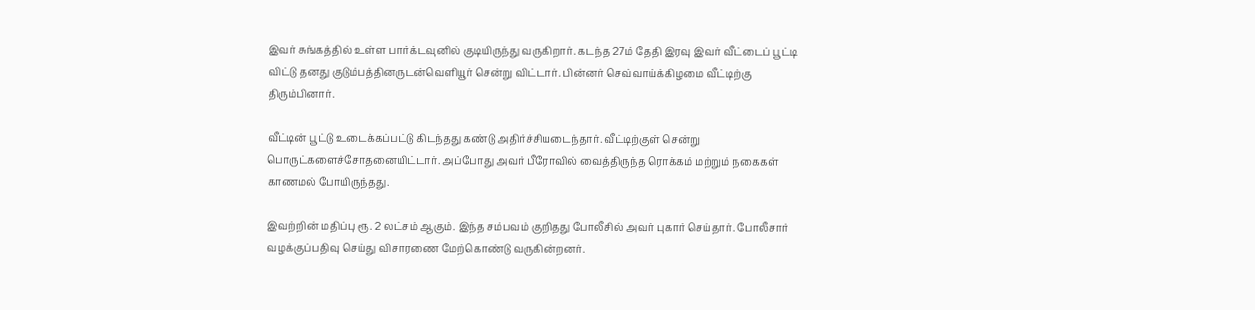இவர் சுங்கத்தில் உள்ள பார்க்டவுனில் குடியிருந்து வருகிறார். கடந்த 27ம் தேதி இரவு இவர் வீட்டைப் பூட்டி விட்டு தனது குடும்பத்தினருடன்வெளியூர் சென்று விட்டார். பின்னர் செவ்வாய்க்கிழமை வீட்டிற்கு திரும்பினார்.

வீட்டின் பூட்டு உடைக்கப்பட்டு கிடந்தது கண்டு அதிர்ச்சியடைந்தார். வீட்டிற்குள் சென்று பொருட்களைச்சோதனையிட்டார். அப்போது அவர் பீரோவில் வைத்திருந்த ரொக்கம் மற்றும் நகைகள் காணமல் போயிருந்தது.

இவற்றின் மதிப்பு ரூ. 2 லட்சம் ஆகும். இந்த சம்பவம் குறிதது போலீசில் அவர் புகார் செய்தார். போலீசார் வழக்குப்பதிவு செய்து விசாரணை மேற்கொண்டு வருகின்றனர்.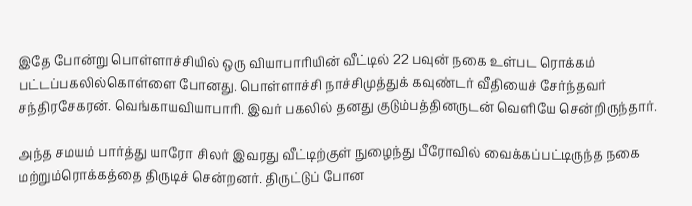இதே போன்று பொள்ளாச்சியில் ஒரு வியாபாரியின் வீட்டில் 22 பவுன் நகை உள்பட ரொக்கம் பட்டப்பகலில்கொள்ளை போனது. பொள்ளாச்சி நாச்சிமுத்துக் கவுண்டர் வீதியைச் சேர்ந்தவர் சந்திரசேகரன். வெங்காயவியாபாரி. இவர் பகலில் தனது குடும்பத்தினருடன் வெளியே சென்றிருந்தார்.

அந்த சமயம் பார்த்து யாரோ சிலர் இவரது வீட்டிற்குள் நுழைந்து பீரோவில் வைக்கப்பட்டிருந்த நகை மற்றும்ரொக்கத்தை திருடிச் சென்றனர். திருட்டுப் போன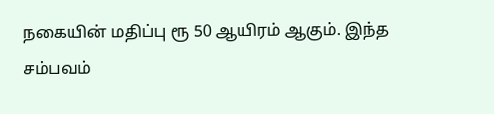நகையின் மதிப்பு ரூ 50 ஆயிரம் ஆகும். இந்த சம்பவம்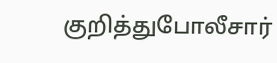குறித்துபோலீசார்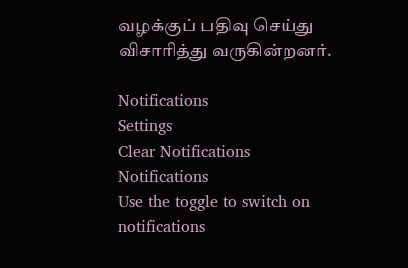வழக்குப் பதிவு செய்து விசாரித்து வருகின்றனர்.

Notifications
Settings
Clear Notifications
Notifications
Use the toggle to switch on notifications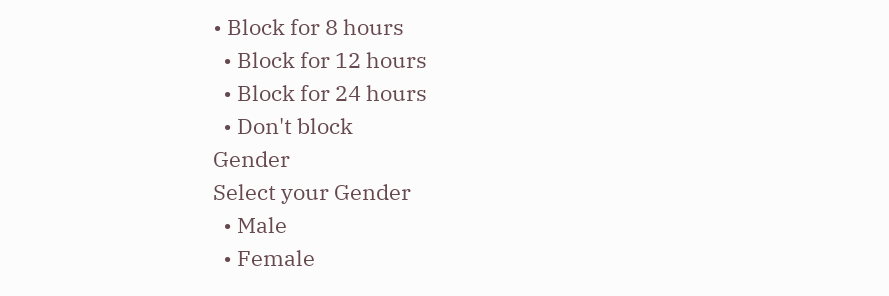• Block for 8 hours
  • Block for 12 hours
  • Block for 24 hours
  • Don't block
Gender
Select your Gender
  • Male
  • Female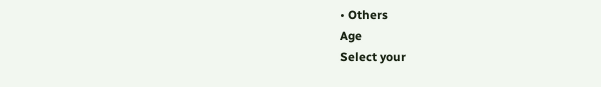• Others
Age
Select your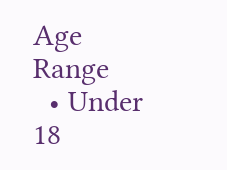Age Range
  • Under 18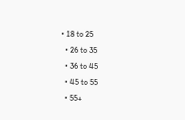• 18 to 25
  • 26 to 35
  • 36 to 45
  • 45 to 55
  • 55+